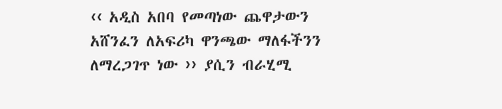‹‹ አዲስ አበባ የመጣነው ጨዋታውን አሸንፈን ለአፍሪካ ዋንጫው ማለፋችንን ለማረጋገጥ ነው ›› ያሲን ብራሂሚ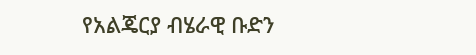የአልጄርያ ብሄራዊ ቡድን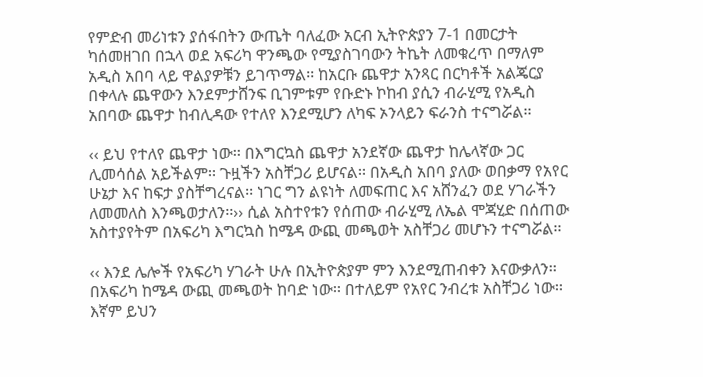የምድብ መሪነቱን ያሰፋበትን ውጤት ባለፈው አርብ ኢትዮጵያን 7-1 በመርታት ካሰመዘገበ በኋላ ወደ አፍሪካ ዋንጫው የሚያስገባውን ትኬት ለመቁረጥ በማለም አዲስ አበባ ላይ ዋልያዎቹን ይገጥማል፡፡ ከአርቡ ጨዋታ አንጻር በርካቶች አልጄርያ በቀላሉ ጨዋውን እንደምታሸንፍ ቢገምቱም የቡድኑ ኮከብ ያሲን ብራሂሚ የአዲስ አበባው ጨዋታ ከብሊዳው የተለየ እንደሚሆን ለካፍ ኦንላይን ፍራንስ ተናግሯል፡፡

‹‹ ይህ የተለየ ጨዋታ ነው፡፡ በእግርኳስ ጨዋታ አንደኛው ጨዋታ ከሌላኛው ጋር ሊመሳሰል አይችልም፡፡ ጉዟችን አስቸጋሪ ይሆናል፡፡ በአዲስ አበባ ያለው ወበቃማ የአየር ሁኔታ እና ከፍታ ያስቸግረናል፡፡ ነገር ግን ልዩነት ለመፍጠር እና አሸንፈን ወደ ሃገራችን ለመመለስ እንጫወታለን፡፡›› ሲል አስተየቱን የሰጠው ብራሂሚ ለኤል ሞጃሂድ በሰጠው አስተያየትም በአፍሪካ እግርኳስ ከሜዳ ውጪ መጫወት አስቸጋሪ መሆኑን ተናግሯል፡፡

‹‹ እንደ ሌሎች የአፍሪካ ሃገራት ሁሉ በኢትዮጵያም ምን እንደሚጠብቀን እናውቃለን፡፡ በአፍሪካ ከሜዳ ውጪ መጫወት ከባድ ነው፡፡ በተለይም የአየር ንብረቱ አስቸጋሪ ነው፡፡ እኛም ይህን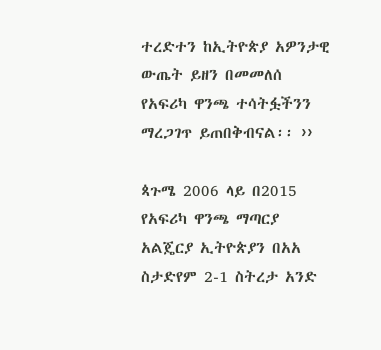ተረድተን ከኢትዮጵያ አዎንታዊ ውጤት ይዘን በመመለሰ የአፍሪካ ዋንጫ ተሳትፏችንን ማረጋገጥ ይጠበቅብናል፡፡ ››

ጳጉሜ 2006 ላይ በ2015 የአፍሪካ ዋንጫ ማጣርያ አልጄርያ ኢትዮጵያን በአአ ስታድየም 2-1 ስትረታ አንድ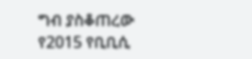ግብ ያስቆጠረው የ2015 የቢቢሲ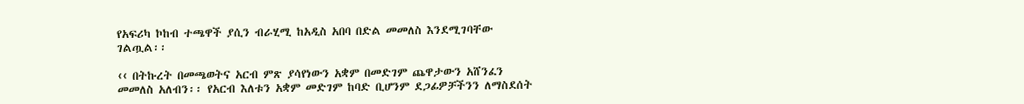የአፍሪካ ኮከብ ተጫዋች ያሲን ብራሂሚ ከአዲስ አበባ በድል መመለስ እንደሚገባቸው ገልጧል፡፡

‹‹ በትኩረት በመጫወትና አርብ ምጽ ያሳየነውን አቋም በመድገም ጨዋታውን አሸንፈን መመለስ አለብን፡፡ የአርብ እለቱን አቋም መድገም ከባድ ቢሆንም ደጋፊዎቻችንን ለማስደሰት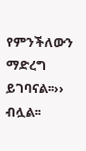የምንችለውን ማድረግ ይገባናል፡፡›› ብሏል፡፡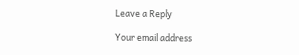Leave a Reply

Your email address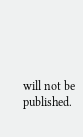will not be published.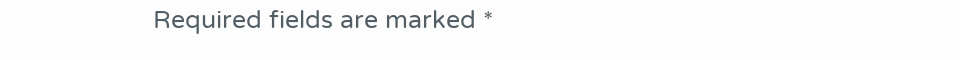Required fields are marked *